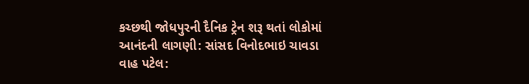કચ્છથી જોધપુરની દૈનિક ટ્રેન શરૂ થતાં લોકોમાં આનંદની લાગણી: સાંસદ વિનોદભાઇ ચાવડા
વાહ પટેલ: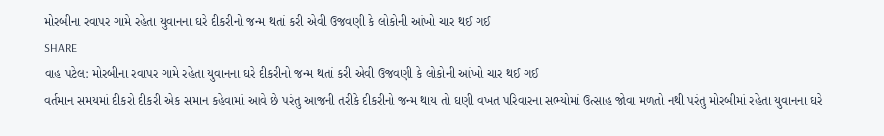મોરબીના રવાપર ગામે રહેતા યુવાનના ઘરે દીકરીનો જન્મ થતાં કરી એવી ઉજવણી કે લોકોની આંખો ચાર થઈ ગઈ
SHARE
વાહ પટેલ: મોરબીના રવાપર ગામે રહેતા યુવાનના ઘરે દીકરીનો જન્મ થતાં કરી એવી ઉજવણી કે લોકોની આંખો ચાર થઈ ગઈ
વર્તમાન સમયમાં દીકરો દીકરી એક સમાન કહેવામાં આવે છે પરંતુ આજની તરીકે દીકરીનો જન્મ થાય તો ઘણી વખત પરિવારના સભ્યોમાં ઉત્સાહ જોવા મળતો નથી પરંતુ મોરબીમાં રહેતા યુવાનના ઘરે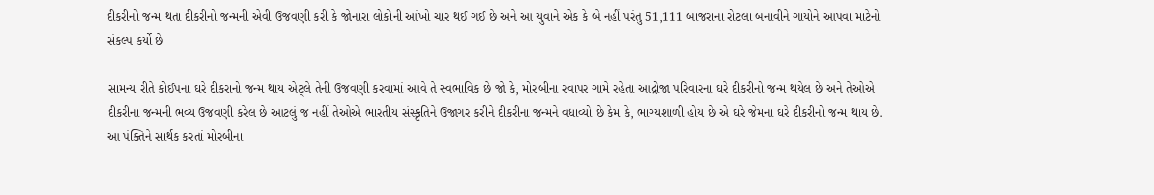દીકરીનો જન્મ થતા દીકરીનો જન્મની એવી ઉજવણી કરી કે જોનારા લોકોની આંખો ચાર થઈ ગઈ છે અને આ યુવાને એક કે બે નહીં પરંતુ 51,111 બાજરાના રોટલા બનાવીને ગાયોને આપવા માટેનો સંકલ્પ કર્યો છે

સામન્ય રીતે કોઈપના ઘરે દીકરાનો જન્મ થાય એટ્લે તેની ઉજવણી કરવામાં આવે તે સ્વભાવિક છે જો કે, મોરબીના રવાપર ગામે રહેતા આદ્રોજા પરિવારના ઘરે દીકરીનો જન્મ થયેલ છે અને તેઓએ દીકરીના જન્મની ભવ્ય ઉજવણી કરેલ છે આટલું જ નહીં તેઓએ ભારતીય સંસ્કૃતિને ઉજાગર કરીને દીકરીના જન્મને વધાવ્યો છે કેમ કે, ભાગ્યશાળી હોય છે એ ઘરે જેમના ઘરે દીકરીનો જન્મ થાય છે. આ પંક્તિને સાર્થક કરતાં મોરબીના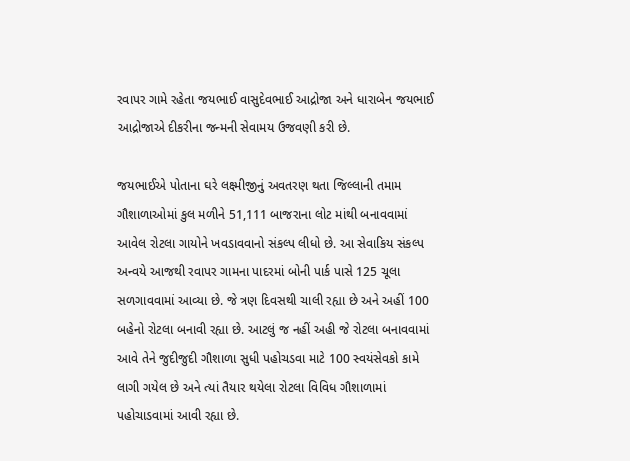રવાપર ગામે રહેતા જયભાઈ વાસુદેવભાઈ આદ્રોજા અને ધારાબેન જયભાઈ આદ્રોજાએ દીકરીના જન્મની સેવામય ઉજવણી કરી છે.

જયભાઈએ પોતાના ઘરે લક્ષ્મીજીનું અવતરણ થતા જિલ્લાની તમામ ગૌશાળાઓમાં કુલ મળીને 51,111 બાજરાના લોટ માંથી બનાવવામાં આવેલ રોટલા ગાયોને ખવડાવવાનો સંકલ્પ લીધો છે. આ સેવાકિય સંકલ્પ અન્વયે આજથી રવાપર ગામના પાદરમાં બોની પાર્ક પાસે 125 ચૂલા સળગાવવામાં આવ્યા છે. જે ત્રણ દિવસથી ચાલી રહ્યા છે અને અહીં 100 બહેનો રોટલા બનાવી રહ્યા છે. આટલું જ નહીં અહી જે રોટલા બનાવવામાં આવે તેને જુદીજુદી ગૌશાળા સુધી પહોચડવા માટે 100 સ્વયંસેવકો કામે લાગી ગયેલ છે અને ત્યાં તૈયાર થયેલા રોટલા વિવિધ ગૌશાળામાં પહોચાડવામાં આવી રહ્યા છે.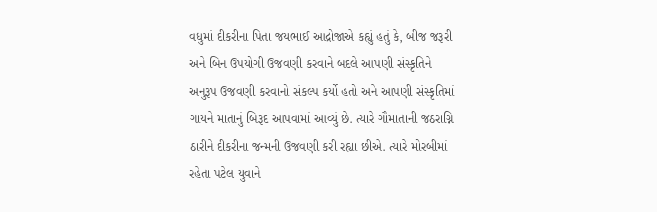વધુમાં દીકરીના પિતા જયભાઈ આદ્રોજાએ કહ્યું હતું કે, બીજ જરૂરી અને બિન ઉપયોગી ઉજવણી કરવાને બદલે આપણી સંસ્કૃતિને અનુરૂપ ઉજવણી કરવાનો સંકલ્પ કર્યો હતો અને આપણી સંસ્કૃતિમાં ગાયને માતાનું બિરૂદ આપવામાં આવ્યું છે. ત્યારે ગૌમાતાની જઠરાગ્નિ ઠારીને દીકરીના જન્મની ઉજવણી કરી રહ્યા છીએ. ત્યારે મોરબીમાં રહેતા પટેલ યુવાને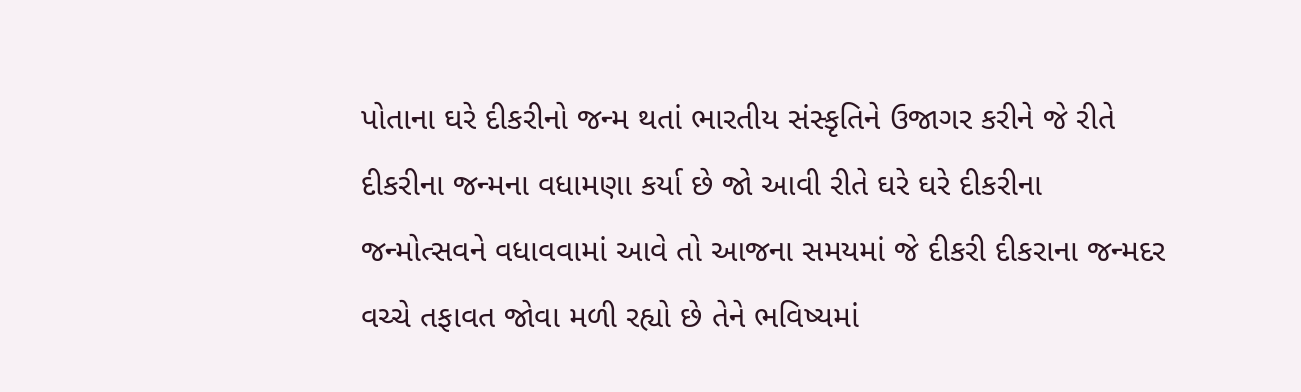પોતાના ઘરે દીકરીનો જન્મ થતાં ભારતીય સંસ્કૃતિને ઉજાગર કરીને જે રીતે દીકરીના જન્મના વધામણા કર્યા છે જો આવી રીતે ઘરે ઘરે દીકરીના જન્મોત્સવને વધાવવામાં આવે તો આજના સમયમાં જે દીકરી દીકરાના જન્મદર વચ્ચે તફાવત જોવા મળી રહ્યો છે તેને ભવિષ્યમાં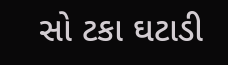સો ટકા ઘટાડી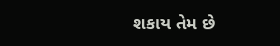શકાય તેમ છે